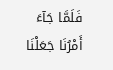فَلَمَّا جَآءَ أَمْرُنَا جَعَلْنَا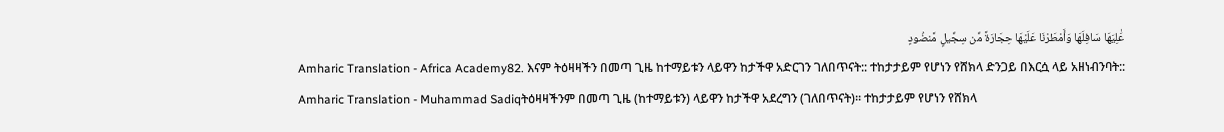عَٰلِيَهَا سَافِلَهَا وَأَمْطَرْنَا عَلَيْهَا حِجَارَةً مِّن سِجِّيلٍ مَّنضُودٍ
Amharic Translation - Africa Academy82. እናም ትዕዛዛችን በመጣ ጊዜ ከተማይቱን ላይዋን ከታችዋ አድርገን ገለበጥናት:: ተከታታይም የሆነን የሸክላ ድንጋይ በእርሷ ላይ አዘነብንባት::
Amharic Translation - Muhammad Sadiqትዕዛዛችንም በመጣ ጊዜ (ከተማይቱን) ላይዋን ከታችዋ አደረግን (ገለበጥናት)፡፡ ተከታታይም የሆነን የሸክላ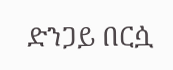ድንጋይ በርሷ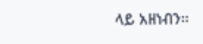ላይ አዘነብን፡፡